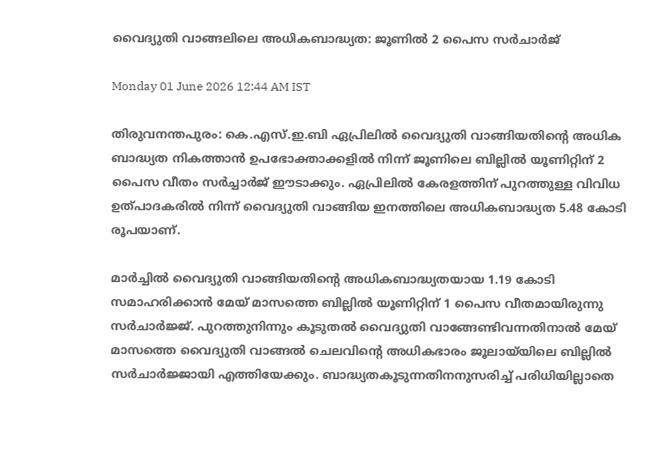വൈദ്യുതി വാങ്ങലിലെ അധികബാദ്ധ്യത: ജൂണിൽ 2 പൈസ സർചാർജ്

Monday 01 June 2026 12:44 AM IST

തിരുവനന്തപുരം: കെ.എസ്.ഇ.ബി ഏപ്രിലിൽ വൈദ്യുതി വാങ്ങിയതിന്റെ അധിക ബാദ്ധ്യത നികത്താൻ ഉപഭോക്താക്കളിൽ നിന്ന് ജൂണിലെ ബില്ലിൽ യൂണിറ്റിന് 2 പൈസ വീതം സർച്ചാർജ് ഈടാക്കും. ഏപ്രിലിൽ കേരളത്തിന് പുറത്തുള്ള വിവിധ ഉത്പാദകരിൽ നിന്ന് വൈദ്യുതി വാങ്ങിയ ഇനത്തിലെ അധികബാദ്ധ്യത 5.48 കോടി രൂപയാണ്.

മാർച്ചിൽ വൈദ്യുതി വാങ്ങിയതിന്റെ അധികബാദ്ധ്യതയായ 1.19 കോടി സമാഹരിക്കാൻ മേയ് മാസത്തെ ബില്ലിൽ യൂണിറ്റിന് 1 പൈസ വീതമായിരുന്നു സർചാർജ്ജ്. പുറത്തുനിന്നും കൂടുതൽ വൈദ്യുതി വാങ്ങേണ്ടിവന്നതിനാൽ മേയ് മാസത്തെ വൈദ്യുതി വാങ്ങൽ ചെലവിന്റെ അധികഭാരം ജൂലായ്‌യിലെ ബില്ലിൽ സർചാർജ്ജായി എത്തിയേക്കും. ബാദ്ധ്യതകൂടുന്നതിനനുസരിച്ച് പരിധിയില്ലാതെ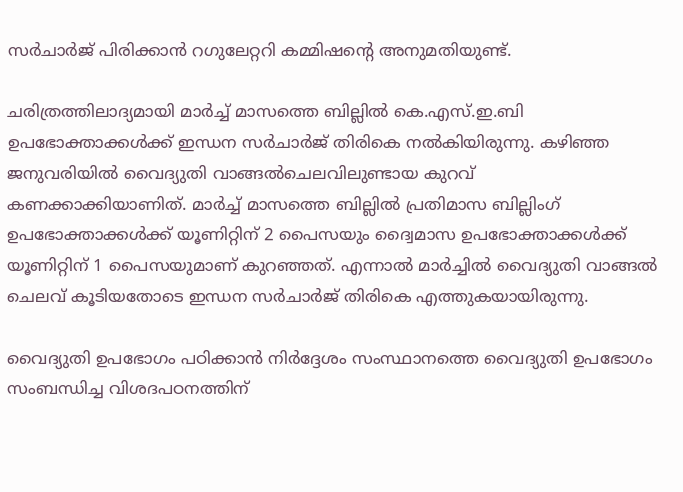സർചാർജ് പിരിക്കാൻ റഗുലേറ്ററി കമ്മിഷന്റെ അനുമതിയുണ്ട്.

ചരിത്രത്തിലാദ്യമായി മാർച്ച് മാസത്തെ ബില്ലിൽ കെ.എസ്.ഇ.ബി ഉപഭോക്താക്കൾക്ക് ഇന്ധന സർചാർജ് തിരികെ നൽകിയിരുന്നു. കഴിഞ്ഞ ജനുവരിയിൽ വൈദ്യുതി വാങ്ങൽചെലവിലുണ്ടായ കുറവ് കണക്കാക്കിയാണിത്. മാർച്ച് മാസത്തെ ബില്ലിൽ പ്രതിമാസ ബില്ലിംഗ് ഉപഭോക്താക്കൾക്ക് യൂണിറ്റിന് 2 പൈസയും ദ്വൈമാസ ഉപഭോക്താക്കൾക്ക് യൂണിറ്റിന് 1 പൈസയുമാണ് കുറഞ്ഞത്. എന്നാൽ മാർച്ചിൽ വൈദ്യുതി വാങ്ങൽ ചെലവ് കൂടിയതോടെ ഇന്ധന സർചാർജ് തിരികെ എത്തുകയായിരുന്നു.

വൈദ്യുതി ഉപഭോഗം പഠിക്കാൻ നിർദ്ദേശം സംസ്ഥാനത്തെ വൈദ്യുതി ഉപഭോഗം സംബന്ധിച്ച വിശദപഠനത്തിന്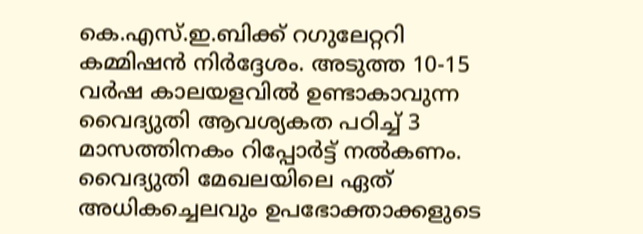കെ.എസ്.ഇ.ബിക്ക് റഗുലേറ്ററി കമ്മിഷൻ നിർദ്ദേശം. അടുത്ത 10-15 വർഷ കാലയളവിൽ ഉണ്ടാകാവുന്ന വൈദ്യുതി ആവശ്യകത പഠിച്ച് 3 മാസത്തിനകം റിപ്പോർട്ട് നൽകണം. വൈദ്യുതി മേഖലയിലെ ഏത് അധികച്ചെലവും ഉപഭോക്താക്കളുടെ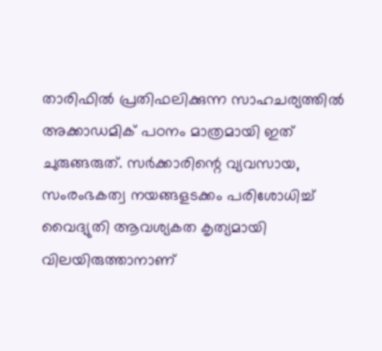താരിഫിൽ പ്രതിഫലിക്കുന്ന സാഹചര്യത്തിൽ അക്കാഡമിക് പഠനം മാത്രമായി ഇത് ചുരുങ്ങരുത്. സർക്കാരിന്റെ വ്യവസായ, സംരംഭകത്വ നയങ്ങളടക്കം പരിശോധിച്ച് വൈദ്യുതി ആവശ്യകത കൃത്യമായി വിലയിരുത്താനാണ്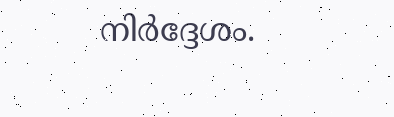നിർദ്ദേശം.